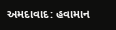અમદાવાદ: હવામાન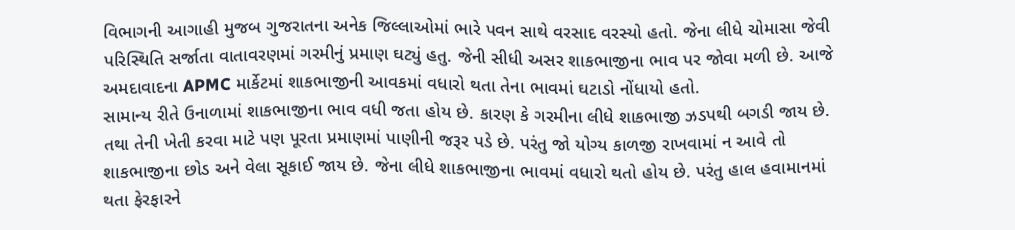વિભાગની આગાહી મુજબ ગુજરાતના અનેક જિલ્લાઓમાં ભારે પવન સાથે વરસાદ વરસ્યો હતો. જેના લીધે ચોમાસા જેવી પરિસ્થિતિ સર્જાતા વાતાવરણમાં ગરમીનું પ્રમાણ ઘટ્યું હતુ. જેની સીધી અસર શાકભાજીના ભાવ પર જોવા મળી છે. આજે અમદાવાદના APMC માર્કેટમાં શાકભાજીની આવકમાં વધારો થતા તેના ભાવમાં ઘટાડો નોંધાયો હતો.
સામાન્ય રીતે ઉનાળામાં શાકભાજીના ભાવ વધી જતા હોય છે. કારણ કે ગરમીના લીધે શાકભાજી ઝડપથી બગડી જાય છે. તથા તેની ખેતી કરવા માટે પણ પૂરતા પ્રમાણમાં પાણીની જરૂર પડે છે. પરંતુ જો યોગ્ય કાળજી રાખવામાં ન આવે તો શાકભાજીના છોડ અને વેલા સૂકાઈ જાય છે. જેના લીધે શાકભાજીના ભાવમાં વધારો થતો હોય છે. પરંતુ હાલ હવામાનમાં થતા ફેરફારને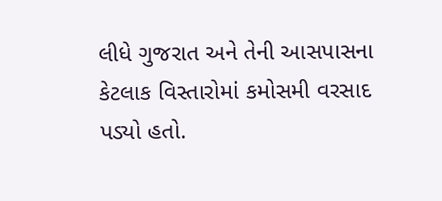લીધે ગુજરાત અને તેની આસપાસના કેટલાક વિસ્તારોમાં કમોસમી વરસાદ પડ્યો હતો.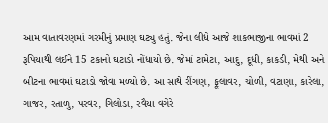આમ વાતાવરણમાં ગરમીનું પ્રમાણ ઘટ્યુ હતું. જેના લીધે આજે શાકભાજીના ભાવમાં 2 રૂપિયાથી લઈને 15 ટકાનો ઘટાડો નોંધાયો છે. જેમાં ટામેટા, આદુ, દૂધી, કાકડી, મેથી અને બીટના ભાવમાં ઘટાડો જોવા મળ્યો છે. આ સાથે રીંગણ, ફૂલાવર, ચોળી, વટાણા, કારેલા, ગાજર, રતાળુ, પરવર, ગિલોડા, રવૈયા વગેરે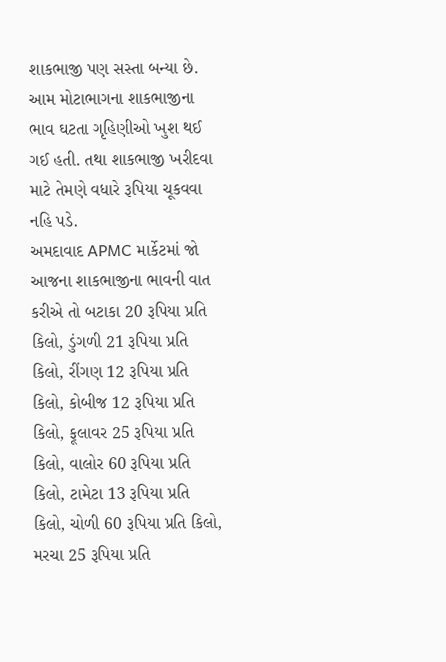શાકભાજી પણ સસ્તા બન્યા છે. આમ મોટાભાગના શાકભાજીના ભાવ ઘટતા ગૃહિણીઓ ખુશ થઈ ગઈ હતી. તથા શાકભાજી ખરીદવા માટે તેમણે વધારે રૂપિયા ચૂકવવા નહિ પડે.
અમદાવાદ APMC માર્કેટમાં જો આજના શાકભાજીના ભાવની વાત કરીએ તો બટાકા 20 રૂપિયા પ્રતિ કિલો, ડુંગળી 21 રૂપિયા પ્રતિ કિલો, રીંગણ 12 રૂપિયા પ્રતિ કિલો, કોબીજ 12 રૂપિયા પ્રતિ કિલો, ફૂલાવર 25 રૂપિયા પ્રતિ કિલો, વાલોર 60 રૂપિયા પ્રતિ કિલો, ટામેટા 13 રૂપિયા પ્રતિ કિલો, ચોળી 60 રૂપિયા પ્રતિ કિલો, મરચા 25 રૂપિયા પ્રતિ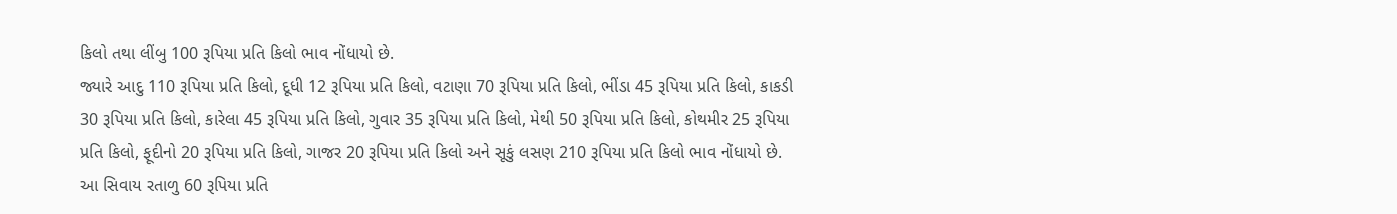કિલો તથા લીંબુ 100 રૂપિયા પ્રતિ કિલો ભાવ નોંધાયો છે.
જ્યારે આદુ 110 રૂપિયા પ્રતિ કિલો, દૂધી 12 રૂપિયા પ્રતિ કિલો, વટાણા 70 રૂપિયા પ્રતિ કિલો, ભીંડા 45 રૂપિયા પ્રતિ કિલો, કાકડી 30 રૂપિયા પ્રતિ કિલો, કારેલા 45 રૂપિયા પ્રતિ કિલો, ગુવાર 35 રૂપિયા પ્રતિ કિલો, મેથી 50 રૂપિયા પ્રતિ કિલો, કોથમીર 25 રૂપિયા પ્રતિ કિલો, ફૂદીનો 20 રૂપિયા પ્રતિ કિલો, ગાજર 20 રૂપિયા પ્રતિ કિલો અને સૂકું લસણ 210 રૂપિયા પ્રતિ કિલો ભાવ નોંધાયો છે.
આ સિવાય રતાળુ 60 રૂપિયા પ્રતિ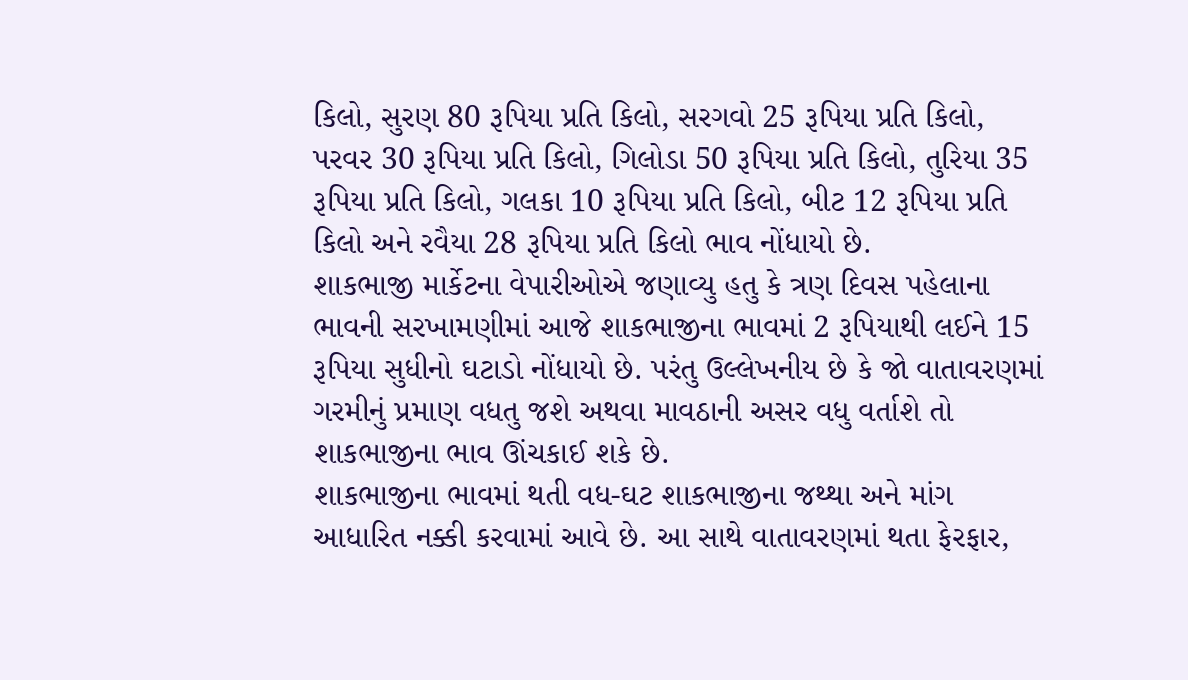કિલો, સુરણ 80 રૂપિયા પ્રતિ કિલો, સરગવો 25 રૂપિયા પ્રતિ કિલો, પરવર 30 રૂપિયા પ્રતિ કિલો, ગિલોડા 50 રૂપિયા પ્રતિ કિલો, તુરિયા 35 રૂપિયા પ્રતિ કિલો, ગલકા 10 રૂપિયા પ્રતિ કિલો, બીટ 12 રૂપિયા પ્રતિ કિલો અને રવૈયા 28 રૂપિયા પ્રતિ કિલો ભાવ નોંધાયો છે.
શાકભાજી માર્કેટના વેપારીઓએ જણાવ્યુ હતુ કે ત્રણ દિવસ પહેલાના ભાવની સરખામણીમાં આજે શાકભાજીના ભાવમાં 2 રૂપિયાથી લઈને 15 રૂપિયા સુધીનો ઘટાડો નોંધાયો છે. પરંતુ ઉલ્લેખનીય છે કે જો વાતાવરણમાં ગરમીનું પ્રમાણ વધતુ જશે અથવા માવઠાની અસર વધુ વર્તાશે તો શાકભાજીના ભાવ ઊંચકાઈ શકે છે.
શાકભાજીના ભાવમાં થતી વધ-ઘટ શાકભાજીના જથ્થા અને માંગ આધારિત નક્કી કરવામાં આવે છે. આ સાથે વાતાવરણમાં થતા ફેરફાર,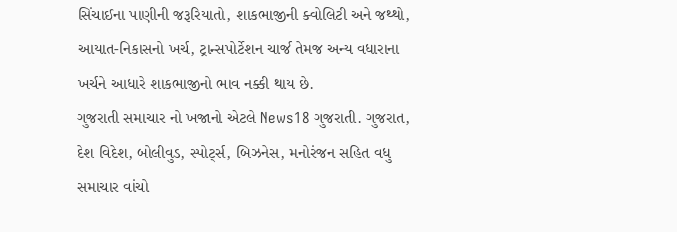સિંચાઈના પાણીની જરૂરિયાતો, શાકભાજીની ક્વોલિટી અને જથ્થો, આયાત-નિકાસનો ખર્ચ, ટ્રાન્સપોર્ટેશન ચાર્જ તેમજ અન્ય વધારાના ખર્ચને આધારે શાકભાજીનો ભાવ નક્કી થાય છે.
ગુજરાતી સમાચાર નો ખજાનો એટલે News18 ગુજરાતી. ગુજરાત, દેશ વિદેશ, બોલીવુડ, સ્પોર્ટ્સ, બિઝનેસ, મનોરંજન સહિત વધુ સમાચાર વાંચો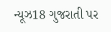ન્યૂઝ18 ગુજરાતી પર